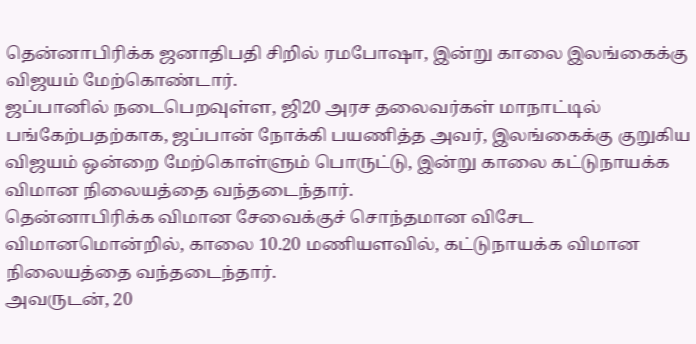தென்னாபிரிக்க ஜனாதிபதி சிறில் ரமபோஷா, இன்று காலை இலங்கைக்கு விஜயம் மேற்கொண்டார்.
ஜப்பானில் நடைபெறவுள்ள, ஜி20 அரச தலைவர்கள் மாநாட்டில் பங்கேற்பதற்காக, ஜப்பான் நோக்கி பயணித்த அவர், இலங்கைக்கு குறுகிய விஜயம் ஒன்றை மேற்கொள்ளும் பொருட்டு, இன்று காலை கட்டுநாயக்க விமான நிலையத்தை வந்தடைந்தார்.
தென்னாபிரிக்க விமான சேவைக்குச் சொந்தமான விசேட விமானமொன்றில், காலை 10.20 மணியளவில், கட்டுநாயக்க விமான நிலையத்தை வந்தடைந்தார்.
அவருடன், 20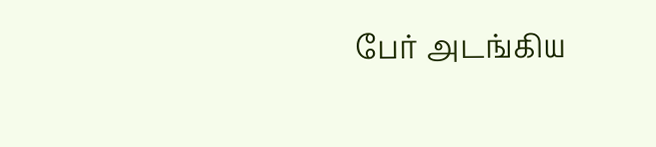பேர் அடங்கிய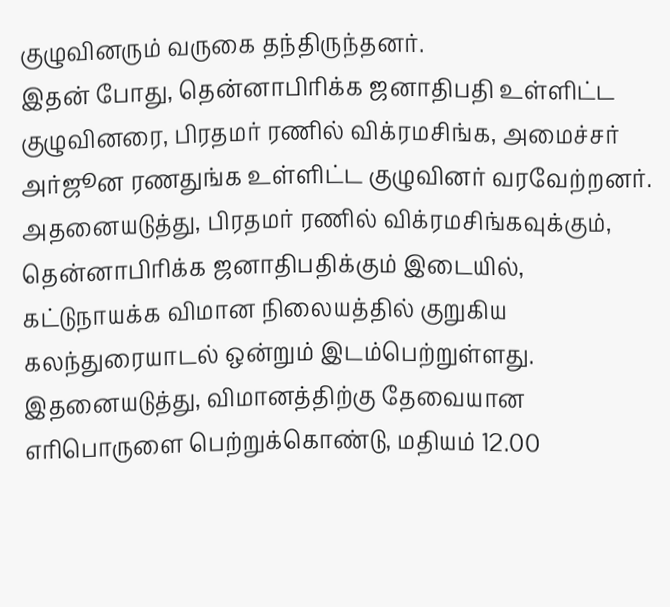குழுவினரும் வருகை தந்திருந்தனர்.
இதன் போது, தென்னாபிரிக்க ஜனாதிபதி உள்ளிட்ட குழுவினரை, பிரதமர் ரணில் விக்ரமசிங்க, அமைச்சர் அர்ஜூன ரணதுங்க உள்ளிட்ட குழுவினர் வரவேற்றனர்.
அதனையடுத்து, பிரதமர் ரணில் விக்ரமசிங்கவுக்கும், தென்னாபிரிக்க ஜனாதிபதிக்கும் இடையில், கட்டுநாயக்க விமான நிலையத்தில் குறுகிய கலந்துரையாடல் ஒன்றும் இடம்பெற்றுள்ளது.
இதனையடுத்து, விமானத்திற்கு தேவையான எரிபொருளை பெற்றுக்கொண்டு, மதியம் 12.00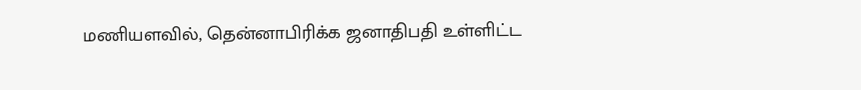மணியளவில், தென்னாபிரிக்க ஜனாதிபதி உள்ளிட்ட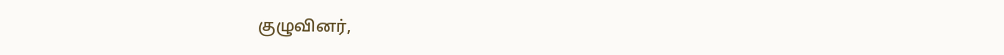குழுவினர்,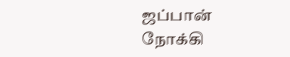ஜப்பான் நோக்கி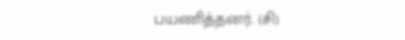பயணித்தனர். (சி)